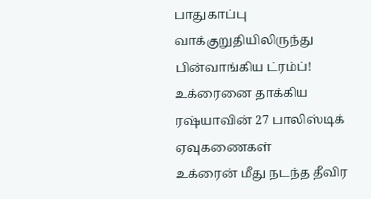பாதுகாப்பு வாக்குறுதியிலிருந்து பின்வாங்கிய ட்ரம்ப்! உக்ரைனை தாக்கிய ரஷ்யாவின் 27 பாலிஸ்டிக் ஏவுகணைகள்
உக்ரைன் மீது நடந்த தீவிர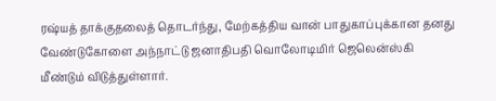ரஷ்யத் தாக்குதலைத் தொடர்ந்து, மேற்கத்திய வான் பாதுகாப்புக்கான தனது வேண்டுகோளை அந்நாட்டு ஜனாதிபதி வொலோடிமிர் ஜெலென்ஸ்கி மீண்டும் விடுத்துள்ளார்.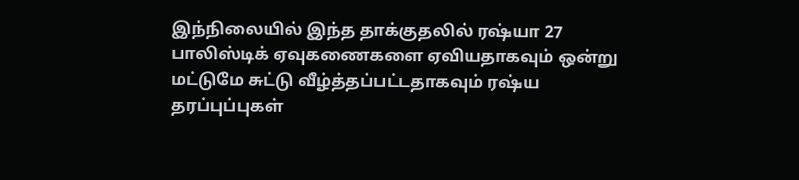இந்நிலையில் இந்த தாக்குதலில் ரஷ்யா 27 பாலிஸ்டிக் ஏவுகணைகளை ஏவியதாகவும் ஒன்று மட்டுமே சுட்டு வீழ்த்தப்பட்டதாகவும் ரஷ்ய தரப்புப்புகள்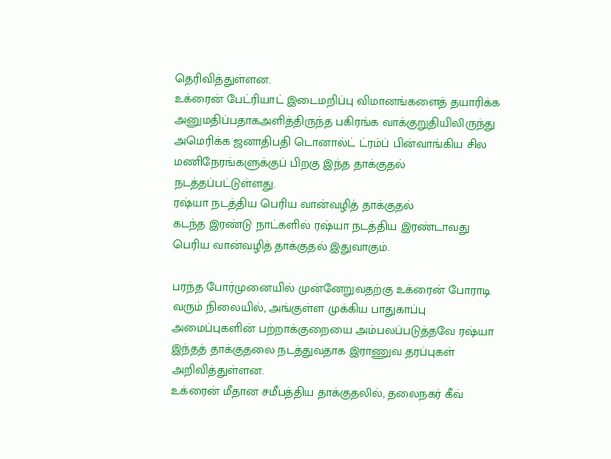தெரிவித்துள்ளன.
உக்ரைன் பேட்ரியாட் இடைமறிப்பு விமானங்களைத் தயாரிக்க அனுமதிப்பதாகஅளித்திருந்த பகிரங்க வாக்குறுதியிலிருந்து அமெரிக்க ஜனாதிபதி டொனால்ட் ட்ரம்ப் பின்வாங்கிய சில மணிநேரங்களுக்குப் பிறகு இந்த தாக்குதல் நடத்தப்பட்டுள்ளது.
ரஷ்யா நடத்திய பெரிய வான்வழித் தாக்குதல்
கடந்த இரண்டு நாட்களில் ரஷ்யா நடத்திய இரண்டாவது பெரிய வான்வழித் தாக்குதல் இதுவாகும்.

பரந்த போர்முனையில் முன்னேறுவதற்கு உக்ரைன் போராடி வரும் நிலையில், அங்குள்ள முக்கிய பாதுகாப்பு அமைப்புகளின் பற்றாக்குறையை அம்பலப்படுத்தவே ரஷ்யா இந்தத் தாக்குதலை நடத்துவதாக இராணுவ தரப்புகள் அறிவித்துள்ளன.
உக்ரைன் மீதான சமீபத்திய தாக்குதலில், தலைநகர் கீவ்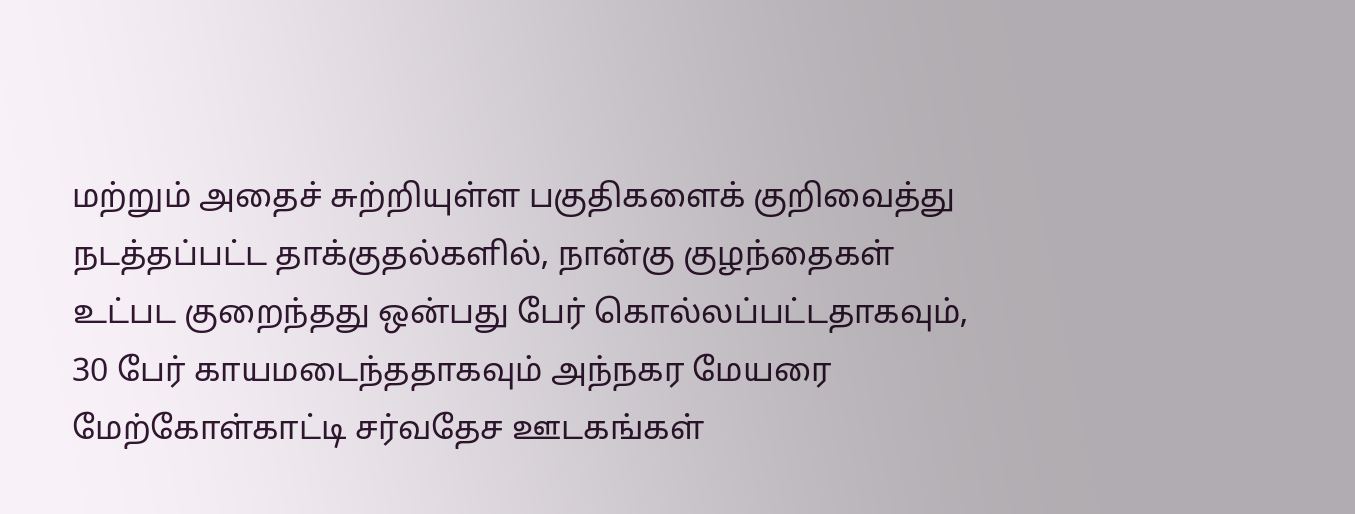மற்றும் அதைச் சுற்றியுள்ள பகுதிகளைக் குறிவைத்து நடத்தப்பட்ட தாக்குதல்களில், நான்கு குழந்தைகள் உட்பட குறைந்தது ஒன்பது பேர் கொல்லப்பட்டதாகவும், 30 பேர் காயமடைந்ததாகவும் அந்நகர மேயரை மேற்கோள்காட்டி சர்வதேச ஊடகங்கள்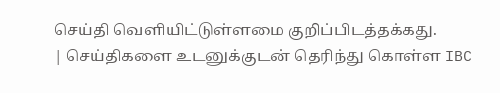செய்தி வெளியிட்டுள்ளமை குறிப்பிடத்தக்கது.
| செய்திகளை உடனுக்குடன் தெரிந்து கொள்ள IBC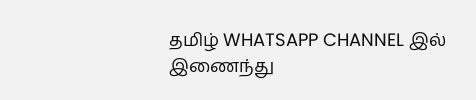தமிழ் WHATSAPP CHANNEL இல் இணைந்து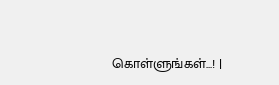கொள்ளுங்கள்...! |